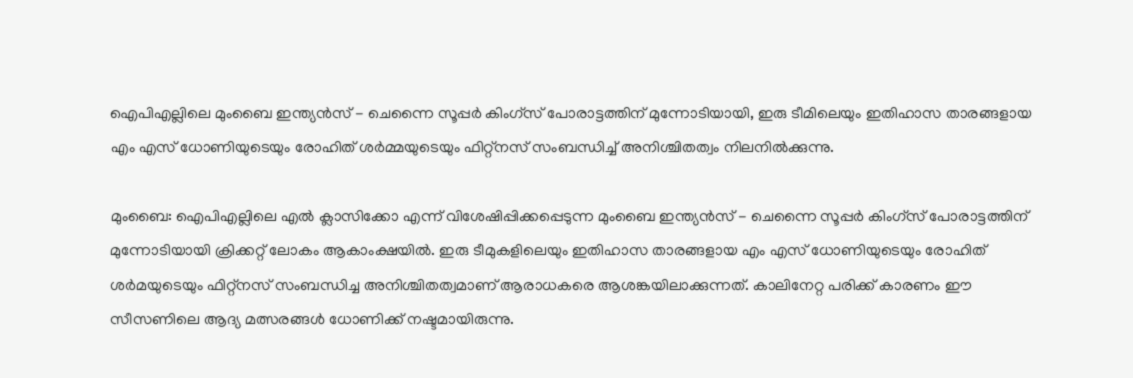ഐപിഎല്ലിലെ മുംബൈ ഇന്ത്യൻസ് - ചെന്നൈ സൂപ്പർ കിംഗ്സ് പോരാട്ടത്തിന് മുന്നോടിയായി, ഇരു ടീമിലെയും ഇതിഹാസ താരങ്ങളായ എം എസ് ധോണിയുടെയും രോഹിത് ശർമ്മയുടെയും ഫിറ്റ്നസ് സംബന്ധിച്ച് അനിശ്ചിതത്വം നിലനിൽക്കുന്നു.

മുംബൈ: ഐപിഎല്ലിലെ എല്‍ ക്ലാസിക്കോ എന്ന് വിശേഷിപ്പിക്കപ്പെടുന്ന മുംബൈ ഇന്ത്യന്‍സ് - ചെന്നൈ സൂപ്പര്‍ കിംഗ്‌സ് പോരാട്ടത്തിന് മുന്നോടിയായി ക്രിക്കറ്റ് ലോകം ആകാംക്ഷയില്‍. ഇരു ടീമുകളിലെയും ഇതിഹാസ താരങ്ങളായ എം എസ് ധോണിയുടെയും രോഹിത് ശര്‍മയുടെയും ഫിറ്റ്‌നസ് സംബന്ധിച്ച അനിശ്ചിതത്വമാണ് ആരാധകരെ ആശങ്കയിലാക്കുന്നത്. കാലിനേറ്റ പരിക്ക് കാരണം ഈ സീസണിലെ ആദ്യ മത്സരങ്ങള്‍ ധോണിക്ക് നഷ്ടമായിരുന്നു.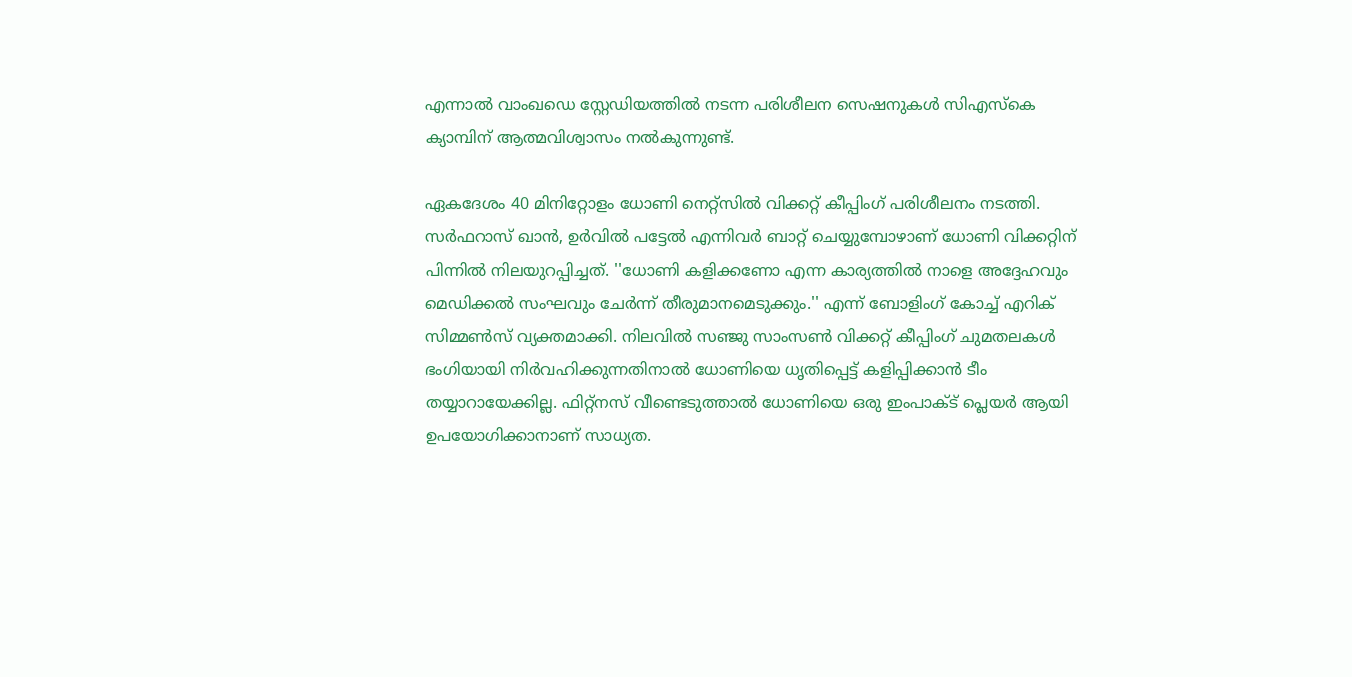എന്നാല്‍ വാംഖഡെ സ്റ്റേഡിയത്തില്‍ നടന്ന പരിശീലന സെഷനുകള്‍ സിഎസ്‌കെ ക്യാമ്പിന് ആത്മവിശ്വാസം നല്‍കുന്നുണ്ട്.

ഏകദേശം 40 മിനിറ്റോളം ധോണി നെറ്റ്‌സില്‍ വിക്കറ്റ് കീപ്പിംഗ് പരിശീലനം നടത്തി. സര്‍ഫറാസ് ഖാന്‍, ഉര്‍വില്‍ പട്ടേല്‍ എന്നിവര്‍ ബാറ്റ് ചെയ്യുമ്പോഴാണ് ധോണി വിക്കറ്റിന് പിന്നില്‍ നിലയുറപ്പിച്ചത്. ''ധോണി കളിക്കണോ എന്ന കാര്യത്തില്‍ നാളെ അദ്ദേഹവും മെഡിക്കല്‍ സംഘവും ചേര്‍ന്ന് തീരുമാനമെടുക്കും.'' എന്ന് ബോളിംഗ് കോച്ച് എറിക് സിമ്മണ്‍സ് വ്യക്തമാക്കി. നിലവില്‍ സഞ്ജു സാംസണ്‍ വിക്കറ്റ് കീപ്പിംഗ് ചുമതലകള്‍ ഭംഗിയായി നിര്‍വഹിക്കുന്നതിനാല്‍ ധോണിയെ ധൃതിപ്പെട്ട് കളിപ്പിക്കാന്‍ ടീം തയ്യാറായേക്കില്ല. ഫിറ്റ്‌നസ് വീണ്ടെടുത്താല്‍ ധോണിയെ ഒരു ഇംപാക്ട് പ്ലെയര്‍ ആയി ഉപയോഗിക്കാനാണ് സാധ്യത.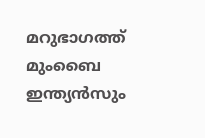മറുഭാഗത്ത് മുംബൈ ഇന്ത്യന്‍സും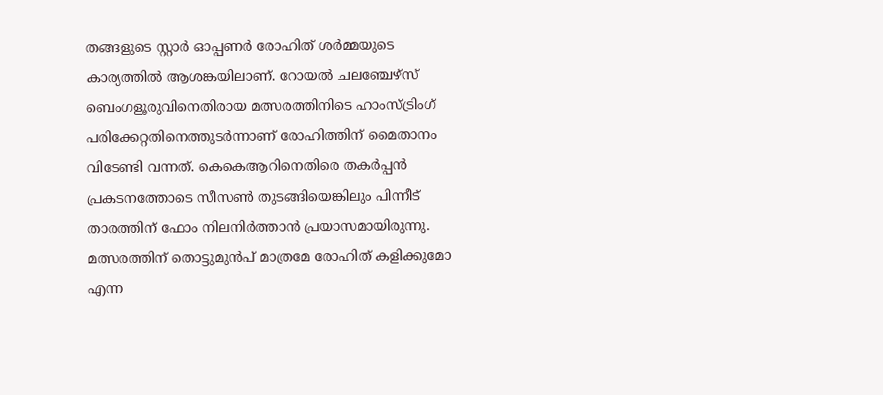തങ്ങളുടെ സ്റ്റാര്‍ ഓപ്പണര്‍ രോഹിത് ശര്‍മ്മയുടെ കാര്യത്തില്‍ ആശങ്കയിലാണ്. റോയല്‍ ചലഞ്ചേഴ്‌സ് ബെംഗളൂരുവിനെതിരായ മത്സരത്തിനിടെ ഹാംസ്ട്രിംഗ് പരിക്കേറ്റതിനെത്തുടര്‍ന്നാണ് രോഹിത്തിന് മൈതാനം വിടേണ്ടി വന്നത്. കെകെആറിനെതിരെ തകര്‍പ്പന്‍ പ്രകടനത്തോടെ സീസണ്‍ തുടങ്ങിയെങ്കിലും പിന്നീട് താരത്തിന് ഫോം നിലനിര്‍ത്താന്‍ പ്രയാസമായിരുന്നു. മത്സരത്തിന് തൊട്ടുമുന്‍പ് മാത്രമേ രോഹിത് കളിക്കുമോ എന്ന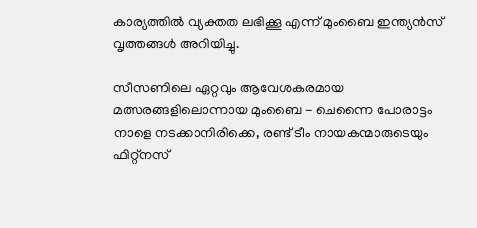കാര്യത്തില്‍ വ്യക്തത ലഭിക്കൂ എന്ന് മുംബൈ ഇന്ത്യന്‍സ് വൃത്തങ്ങള്‍ അറിയിച്ചു.

സീസണിലെ ഏറ്റവും ആവേശകരമായ മത്സരങ്ങളിലൊന്നായ മുംബൈ - ചെന്നൈ പോരാട്ടം നാളെ നടക്കാനിരിക്കെ, രണ്ട് ടീം നായകന്മാരുടെയും ഫിറ്റ്‌നസ്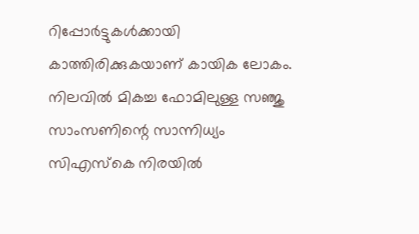റിപ്പോര്‍ട്ടുകള്‍ക്കായി കാത്തിരിക്കുകയാണ് കായിക ലോകം. നിലവില്‍ മികച്ച ഫോമിലുള്ള സഞ്ജു സാംസണിന്റെ സാന്നിധ്യം സിഎസ്‌കെ നിരയില്‍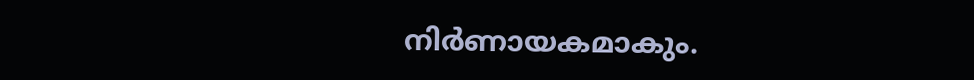നിര്‍ണായകമാകും.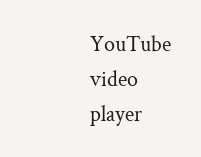YouTube video player